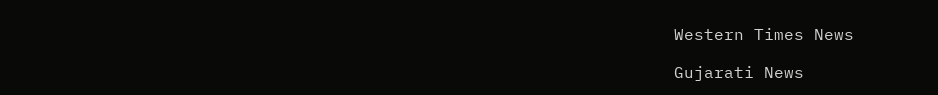Western Times News

Gujarati News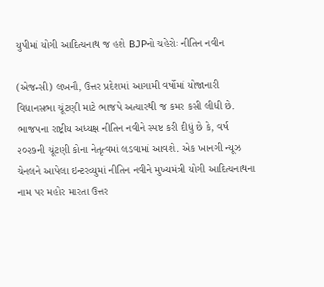યુપીમાં યોગી આદિત્યનાથ જ હશે BJPનો ચહેરોઃ નીતિન નવીન

(એજન્સી) લખનૌ, ઉત્તર પ્રદેશમાં આગામી વર્ષોમાં યોજાનારી વિધાનસભા ચૂંટણી માટે ભાજપે અત્યારથી જ કમર કસી લીધી છે. ભાજપના રાષ્ટ્રીય અધ્યક્ષ નીતિન નવીને સ્પષ્ટ કરી દીધું છે કે, વર્ષ ૨૦૨૭ની ચૂંટણી કોના નેતૃત્વમાં લડવામાં આવશે. એક ખાનગી ન્યૂઝ ચેનલને આપેલા ઇન્ટરવ્યુમાં નીતિન નવીને મુખ્યમંત્રી યોગી આદિત્યનાથના નામ પર મહોર મારતા ઉત્તર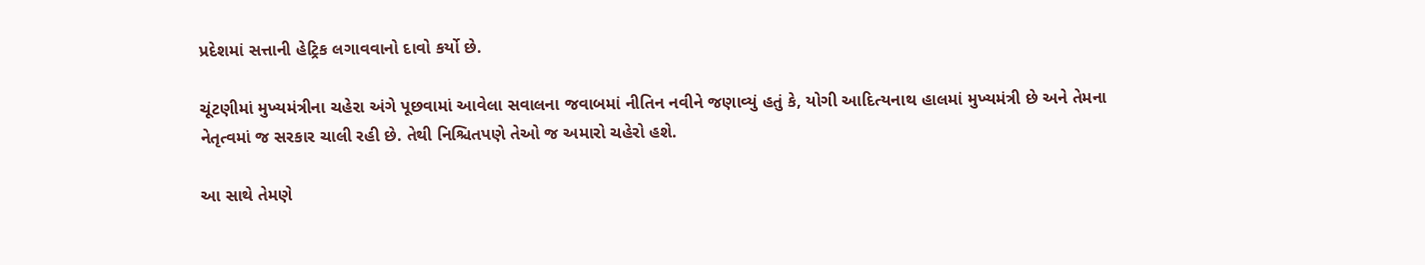પ્રદેશમાં સત્તાની હેટ્રિક લગાવવાનો દાવો કર્યો છે.

ચૂંટણીમાં મુખ્યમંત્રીના ચહેરા અંગે પૂછવામાં આવેલા સવાલના જવાબમાં નીતિન નવીને જણાવ્યું હતું કે, યોગી આદિત્યનાથ હાલમાં મુખ્યમંત્રી છે અને તેમના નેતૃત્વમાં જ સરકાર ચાલી રહી છે. તેથી નિશ્ચિતપણે તેઓ જ અમારો ચહેરો હશે.

આ સાથે તેમણે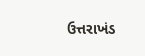ઉત્તરાખંડ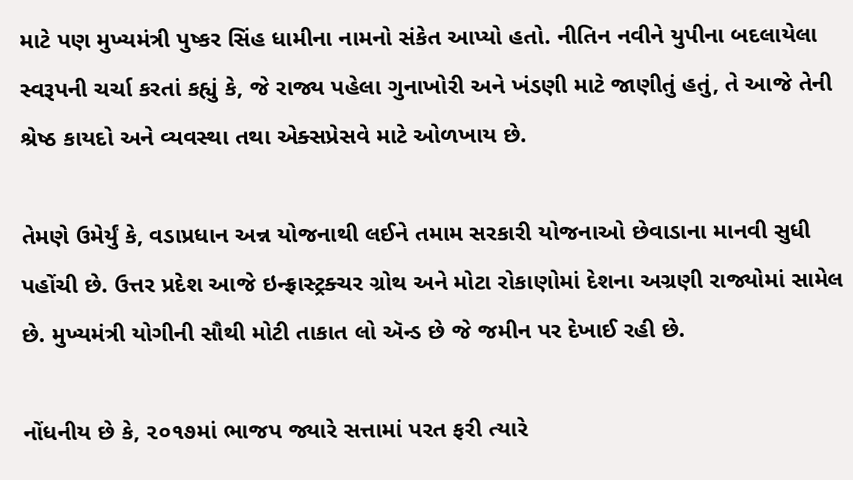માટે પણ મુખ્યમંત્રી પુષ્કર સિંહ ધામીના નામનો સંકેત આપ્યો હતો. નીતિન નવીને યુપીના બદલાયેલા સ્વરૂપની ચર્ચા કરતાં કહ્યું કે, જે રાજ્ય પહેલા ગુનાખોરી અને ખંડણી માટે જાણીતું હતું, તે આજે તેની શ્રેષ્ઠ કાયદો અને વ્યવસ્થા તથા એક્સપ્રેસવે માટે ઓળખાય છે.

તેમણે ઉમેર્યું કે, વડાપ્રધાન અન્ન યોજનાથી લઈને તમામ સરકારી યોજનાઓ છેવાડાના માનવી સુધી પહોંચી છે. ઉત્તર પ્રદેશ આજે ઇન્ફ્રાસ્ટ્રક્ચર ગ્રોથ અને મોટા રોકાણોમાં દેશના અગ્રણી રાજ્યોમાં સામેલ છે. મુખ્યમંત્રી યોગીની સૌથી મોટી તાકાત લો ઍન્ડ છે જે જમીન પર દેખાઈ રહી છે.

નોંધનીય છે કે, ૨૦૧૭માં ભાજપ જ્યારે સત્તામાં પરત ફરી ત્યારે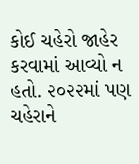કોઈ ચહેરો જાહેર કરવામાં આવ્યો ન હતો. ૨૦૨૨માં પણ ચહેરાને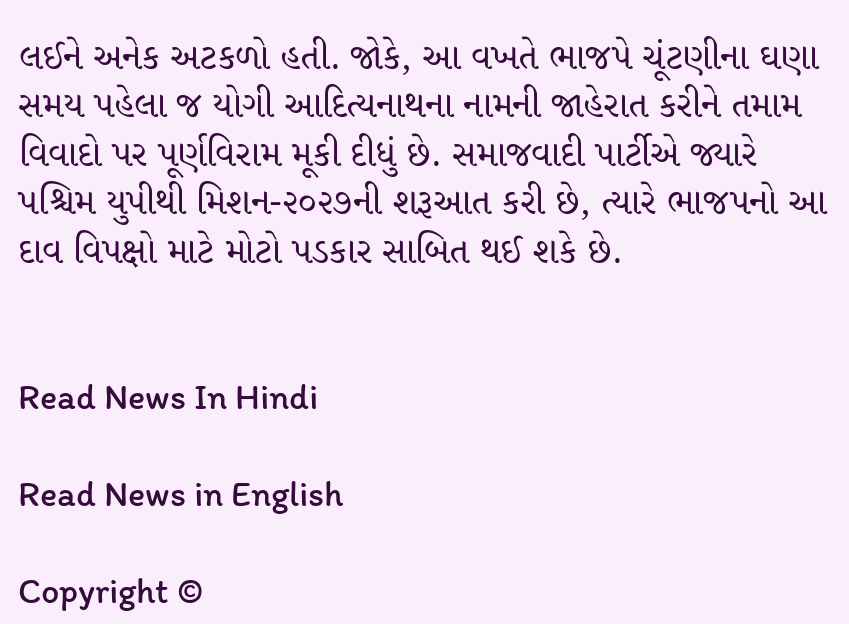લઈને અનેક અટકળો હતી. જોકે, આ વખતે ભાજપે ચૂંટણીના ઘણા સમય પહેલા જ યોગી આદિત્યનાથના નામની જાહેરાત કરીને તમામ વિવાદો પર પૂર્ણવિરામ મૂકી દીધું છે. સમાજવાદી પાર્ટીએ જ્યારે પશ્ચિમ યુપીથી મિશન-૨૦૨૭ની શરૂઆત કરી છે, ત્યારે ભાજપનો આ દાવ વિપક્ષો માટે મોટો પડકાર સાબિત થઈ શકે છે.


Read News In Hindi

Read News in English

Copyright ©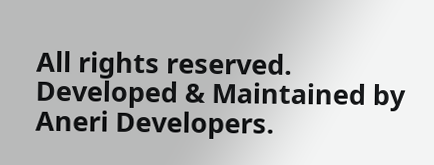All rights reserved. Developed & Maintained by Aneri Developers.